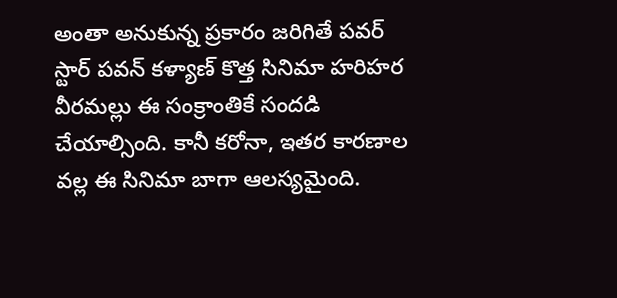అంతా అనుకున్న ప్రకారం జరిగితే పవర్ స్టార్ పవన్ కళ్యాణ్ కొత్త సినిమా హరిహర వీరమల్లు ఈ సంక్రాంతికే సందడి చేయాల్సింది. కానీ కరోనా, ఇతర కారణాల వల్ల ఈ సినిమా బాగా ఆలస్యమైంది.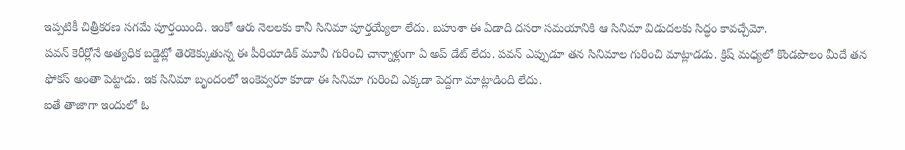ఇప్పటికీ చిత్రీకరణ సగమే పూర్తయింది. ఇంకో ఆరు నెలలకు కానీ సినిమా పూర్తయ్యేలా లేదు. బహుశా ఈ ఏడాది దసరా సమయానికి ఆ సినిమా విడుదలకు సిద్ధం కావచ్చేమో.
పవన్ కెరీర్లోనే అత్యధిక బడ్జెట్లో తెరకెక్కుతున్న ఈ పీరియాడిక్ మూవీ గురించి చాన్నాళ్లుగా ఏ అప్ డేట్ లేదు. పవన్ ఎప్పుడూ తన సినిమాల గురించి మాట్లాడడు. క్రిష్ మధ్యలో కొండపొలం మీదే తన ఫోకస్ అంతా పెట్టాడు. ఇక సినిమా బృందంలో ఇంకెవ్వరూ కూడా ఈ సినిమా గురించి ఎక్కడా పెద్దగా మాట్లాడింది లేదు.
ఐతే తాజాగా ఇందులో ఓ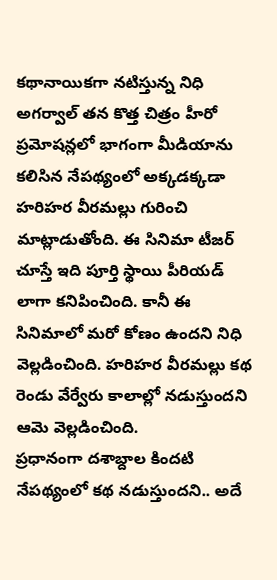కథానాయికగా నటిస్తున్న నిధి అగర్వాల్ తన కొత్త చిత్రం హీరో ప్రమోషన్లలో భాగంగా మీడియాను కలిసిన నేపథ్యంలో అక్కడక్కడా హరిహర వీరమల్లు గురించి మాట్లాడుతోంది. ఈ సినిమా టీజర్ చూస్తే ఇది పూర్తి స్థాయి పీరియడ్ లాగా కనిపించింది. కానీ ఈ సినిమాలో మరో కోణం ఉందని నిధి వెల్లడించింది. హరిహర వీరమల్లు కథ రెండు వేర్వేరు కాలాల్లో నడుస్తుందని ఆమె వెల్లడించింది.
ప్రధానంగా దశాబ్దాల కిందటి నేపథ్యంలో కథ నడుస్తుందని.. అదే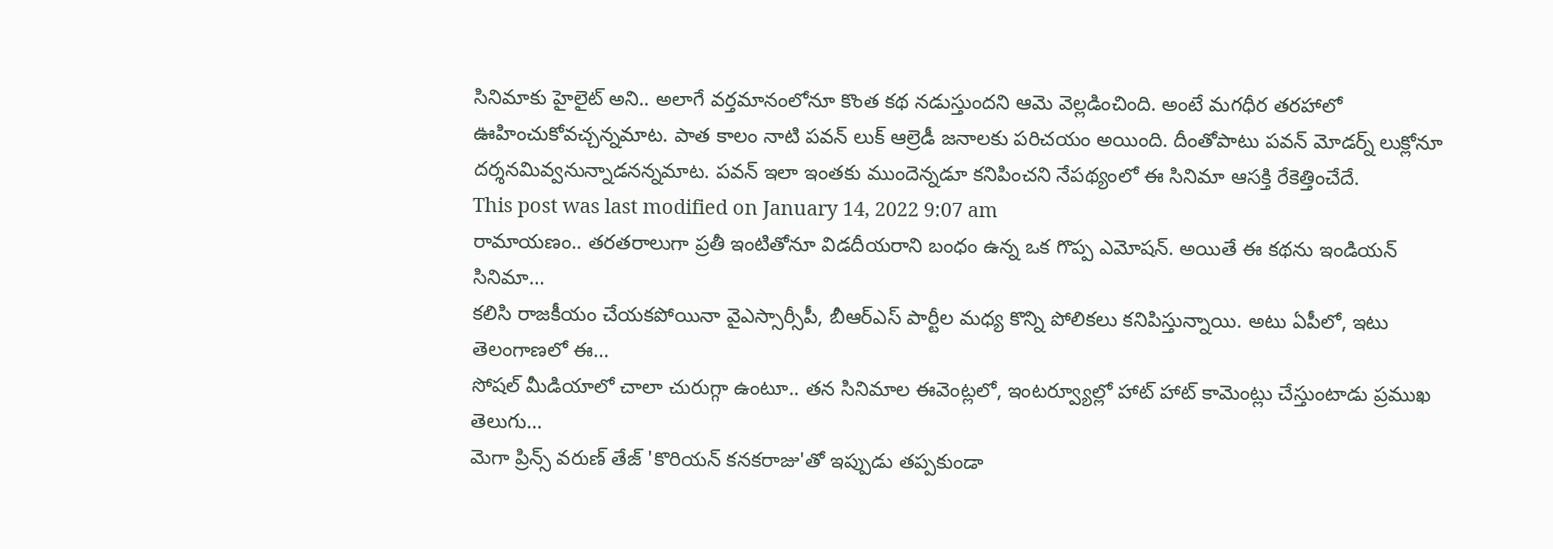సినిమాకు హైలైట్ అని.. అలాగే వర్తమానంలోనూ కొంత కథ నడుస్తుందని ఆమె వెల్లడించింది. అంటే మగధీర తరహాలో ఊహించుకోవచ్చన్నమాట. పాత కాలం నాటి పవన్ లుక్ ఆల్రెడీ జనాలకు పరిచయం అయింది. దీంతోపాటు పవన్ మోడర్న్ లుక్లోనూ దర్శనమివ్వనున్నాడనన్నమాట. పవన్ ఇలా ఇంతకు ముందెన్నడూ కనిపించని నేపథ్యంలో ఈ సినిమా ఆసక్తి రేకెత్తించేదే.
This post was last modified on January 14, 2022 9:07 am
రామాయణం.. తరతరాలుగా ప్రతీ ఇంటితోనూ విడదీయరాని బంధం ఉన్న ఒక గొప్ప ఎమోషన్. అయితే ఈ కథను ఇండియన్ సినిమా…
కలిసి రాజకీయం చేయకపోయినా వైఎస్సార్సీపీ, బీఆర్ఎస్ పార్టీల మధ్య కొన్ని పోలికలు కనిపిస్తున్నాయి. అటు ఏపీలో, ఇటు తెలంగాణలో ఈ…
సోషల్ మీడియాలో చాలా చురుగ్గా ఉంటూ.. తన సినిమాల ఈవెంట్లలో, ఇంటర్వ్యూల్లో హాట్ హాట్ కామెంట్లు చేస్తుంటాడు ప్రముఖ తెలుగు…
మెగా ప్రిన్స్ వరుణ్ తేజ్ 'కొరియన్ కనకరాజు'తో ఇప్పుడు తప్పకుండా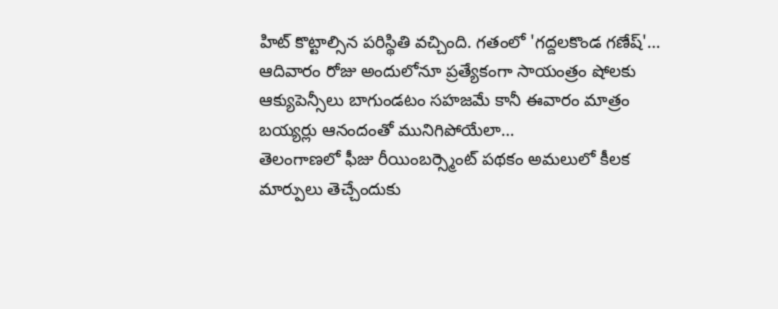హిట్ కొట్టాల్సిన పరిస్థితి వచ్చింది. గతంలో 'గద్దలకొండ గణేష్'…
ఆదివారం రోజు అందులోనూ ప్రత్యేకంగా సాయంత్రం షోలకు ఆక్యుపెన్సీలు బాగుండటం సహజమే కానీ ఈవారం మాత్రం బయ్యర్లు ఆనందంతో మునిగిపోయేలా…
తెలంగాణలో ఫీజు రీయింబర్స్మెంట్ పథకం అమలులో కీలక మార్పులు తెచ్చేందుకు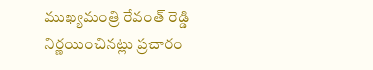ముఖ్యమంత్రి రేవంత్ రెడ్డి నిర్ణయించినట్లు ప్రచారం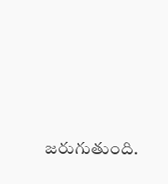జరుగుతుంది.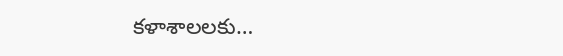కళాశాలలకు…